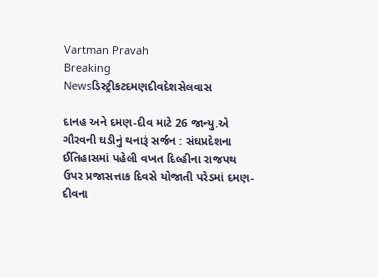Vartman Pravah
Breaking Newsડિસ્ટ્રીકટદમણદીવદેશસેલવાસ

દાનહ અને દમણ-દીવ માટે 26 જાન્‍યુ.એ ગૌરવની ઘડીનું થનારૂં સર્જન : સંઘપ્રદેશના ઈતિહાસમાં પહેલી વખત દિલ્‍હીના રાજપથ ઉપર પ્રજાસત્તાક દિવસે યોજાતી પરેડમાં દમણ-દીવના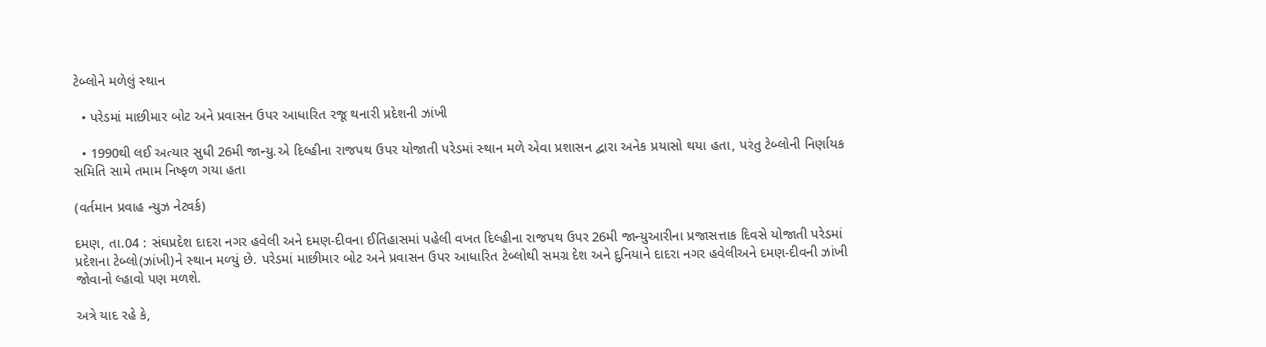ટેબ્‍લોને મળેલું સ્‍થાન

  • પરેડમાં માછીમાર બોટ અને પ્રવાસન ઉપર આધારિત રજૂ થનારી પ્રદેશની ઝાંખી

  • 1990થી લઈ અત્‍યાર સુધી 26મી જાન્‍યુ.એ દિલ્‍હીના રાજપથ ઉપર યોજાતી પરેડમાં સ્‍થાન મળે એવા પ્રશાસન દ્વારા અનેક પ્રયાસો થયા હતા, પરંતુ ટેબ્‍લોની નિર્ણાયક સમિતિ સામે તમામ નિષ્‍ફળ ગયા હતા

(વર્તમાન પ્રવાહ ન્‍યુઝ નેટવર્ક)

દમણ, તા.04 : સંઘપ્રદેશ દાદરા નગર હવેલી અને દમણ-દીવના ઈતિહાસમાં પહેલી વખત દિલ્‍હીના રાજપથ ઉપર 26મી જાન્‍યુઆરીના પ્રજાસત્તાક દિવસે યોજાતી પરેડમાં પ્રદેશના ટેબ્‍લો(ઝાંખી)ને સ્‍થાન મળ્‍યું છે. પરેડમાં માછીમાર બોટ અને પ્રવાસન ઉપર આધારિત ટેબ્‍લોથી સમગ્ર દેશ અને દુનિયાને દાદરા નગર હવેલીઅને દમણ-દીવની ઝાંખી જોવાનો લ્‍હાવો પણ મળશે.

અત્રે યાદ રહે કે,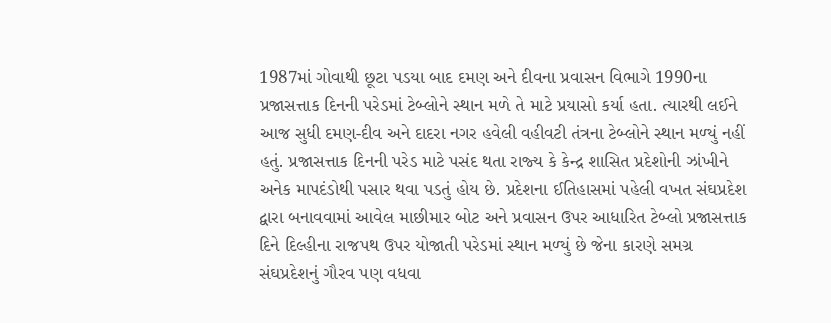1987માં ગોવાથી છૂટા પડયા બાદ દમણ અને દીવના પ્રવાસન વિભાગે 1990ના પ્રજાસત્તાક દિનની પરેડમાં ટેબ્‍લોને સ્‍થાન મળે તે માટે પ્રયાસો કર્યા હતા. ત્‍યારથી લઈને આજ સુધી દમણ-દીવ અને દાદરા નગર હવેલી વહીવટી તંત્રના ટેબ્‍લોને સ્‍થાન મળ્‍યું નહીં હતું. પ્રજાસત્તાક દિનની પરેડ માટે પસંદ થતા રાજ્‍ય કે કેન્‍દ્ર શાસિત પ્રદેશોની ઝાંખીને અનેક માપદંડોથી પસાર થવા પડતું હોય છે. પ્રદેશના ઈતિહાસમાં પહેલી વખત સંઘપ્રદેશ દ્વારા બનાવવામાં આવેલ માછીમાર બોટ અને પ્રવાસન ઉપર આધારિત ટેબ્‍લો પ્રજાસત્તાક દિને દિલ્‍હીના રાજપથ ઉપર યોજાતી પરેડમાં સ્‍થાન મળ્‍યું છે જેના કારણે સમગ્ર સંઘપ્રદેશનું ગૌરવ પણ વધવા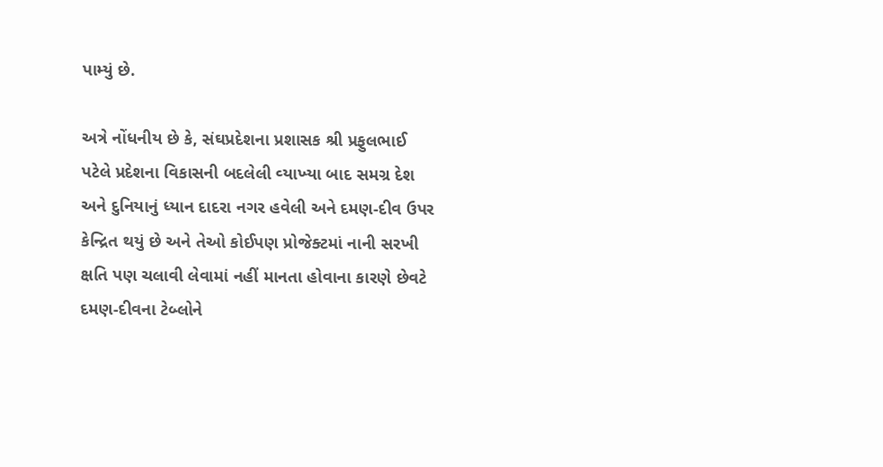પામ્‍યું છે.

અત્રે નોંધનીય છે કે, સંઘપ્રદેશના પ્રશાસક શ્રી પ્રફુલભાઈ પટેલે પ્રદેશના વિકાસની બદલેલી વ્‍યાખ્‍યા બાદ સમગ્ર દેશ અને દુનિયાનું ધ્‍યાન દાદરા નગર હવેલી અને દમણ-દીવ ઉપર કેન્‍દ્રિત થયું છે અને તેઓ કોઈપણ પ્રોજેક્‍ટમાં નાની સરખી ક્ષતિ પણ ચલાવી લેવામાં નહીં માનતા હોવાના કારણે છેવટે દમણ-દીવના ટેબ્‍લોને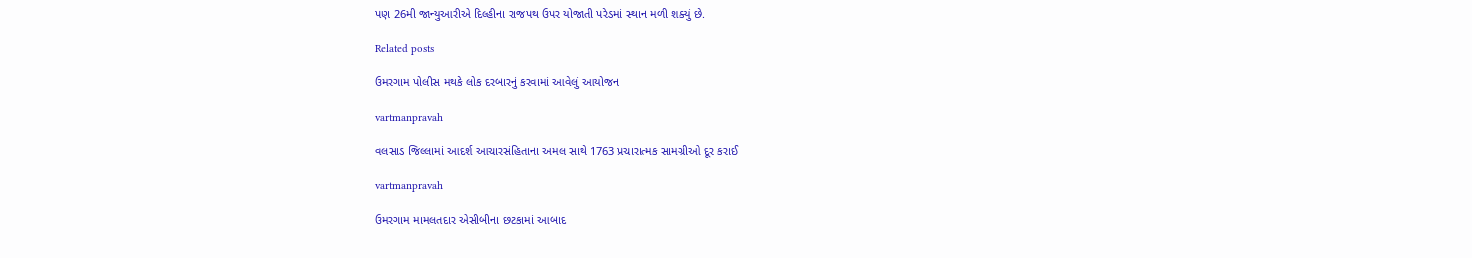પણ 26મી જાન્‍યુઆરીએ દિલ્‍હીના રાજપથ ઉપર યોજાતી પરેડમાં સ્‍થાન મળી શક્‍યું છે.

Related posts

ઉમરગામ પોલીસ મથકે લોક દરબારનું કરવામાં આવેલું આયોજન

vartmanpravah

વલસાડ જિલ્લામાં આદર્શ આચારસંહિતાના અમલ સાથે 1763 પ્રચારાત્‍મક સામગ્રીઓ દૂર કરાઈ

vartmanpravah

ઉમરગામ મામલતદાર એસીબીના છટકામાં આબાદ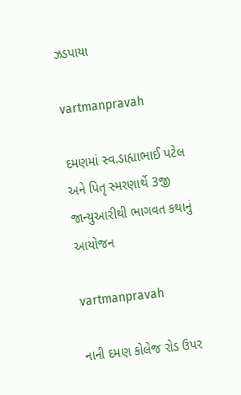ઝડપાયા

vartmanpravah

દમણમાં સ્‍વ.ડાહ્યાભાઈ પટેલ અને પિતૃ સ્‍મરણાર્થે 3જી જાન્‍યુઆરીથી ભાગવત કથાનું આયોજન

vartmanpravah

નાની દમણ કોલેજ રોડ ઉપર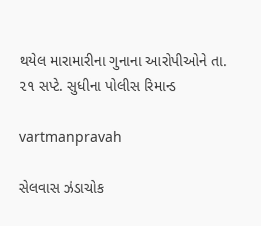થયેલ મારામારીના ગુનાના આરોપીઓને તા. ૨૧ સપ્ટે. સુધીના પોલીસ રિમાન્ડ

vartmanpravah

સેલવાસ ઝંડાચોક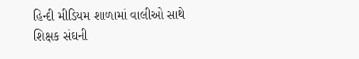હિન્‍દી મીડિયમ શાળામાં વાલીઓ સાથે શિક્ષક સંઘની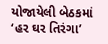યોજાયેલી બેઠકમાં ‘હર ઘર તિરંગા’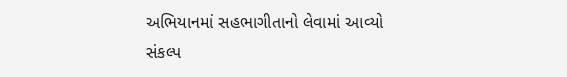અભિયાનમાં સહભાગીતાનો લેવામાં આવ્‍યો સંકલ્‍પ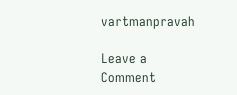vartmanpravah

Leave a Comment